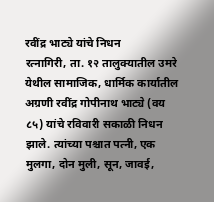रवींद्र भाट्ये यांचे निधन
रत्नागिरी, ता. १२ तालुक्यातील उमरे येथील सामाजिक, धार्मिक कार्यातील अग्रणी रवींद्र गोपीनाथ भाट्ये (वय ८५) यांचे रविवारी सकाळी निधन झाले. त्यांच्या पश्चात पत्नी, एक मुलगा, दोन मुली, सून, जावई,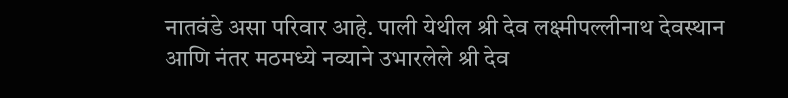नातवंडे असा परिवार आहे. पाली येथील श्री देव लक्ष्मीपल्लीनाथ देवस्थान आणि नंतर मठमध्ये नव्याने उभारलेले श्री देव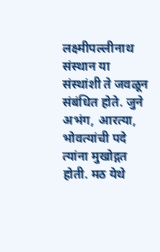लक्ष्मीपल्लीनाथ संस्थान या संस्थांशी ते जवळून संबंधित होते. जुने अभंग, आरत्या, भोवत्यांची पदे त्यांना मुखोद्गत होती. मठ येथे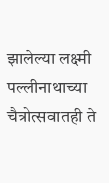झालेल्या लक्ष्मी पल्लीनाथाच्या चैत्रोत्सवातही ते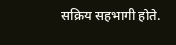सक्रिय सहभागी होते.